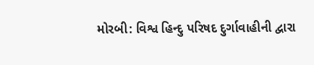મોરબી: વિશ્વ હિન્દુ પરિષદ દુર્ગાવાહીની દ્વારા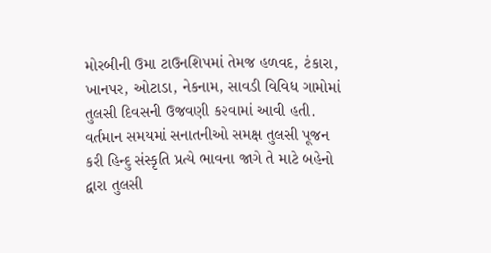મોરબીની ઉમા ટાઉનશિપમાં તેમજ હળવદ, ટંકારા, ખાનપર, ઓટાડા, નેકનામ, સાવડી વિવિધ ગામોમાં તુલસી દિવસની ઉજવણી ક૨વામાં આવી હતી. વર્તમાન સમયમાં સનાતનીઓ સમક્ષ તુલસી પૂજન કરી હિન્દુ સંસ્કૃતિ પ્રત્યે ભાવના જાગે તે માટે બહેનો દ્વારા તુલસી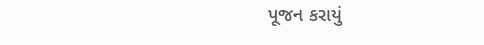પૂજન કરાયું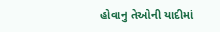હોવાનુ તેઓની યાદીમાં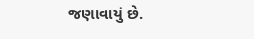જણાવાયું છે.